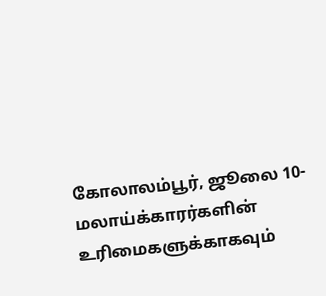கோலாலம்பூர், ஜூலை 10-
மலாய்க்காரர்களின் உரிமைகளுக்காகவும்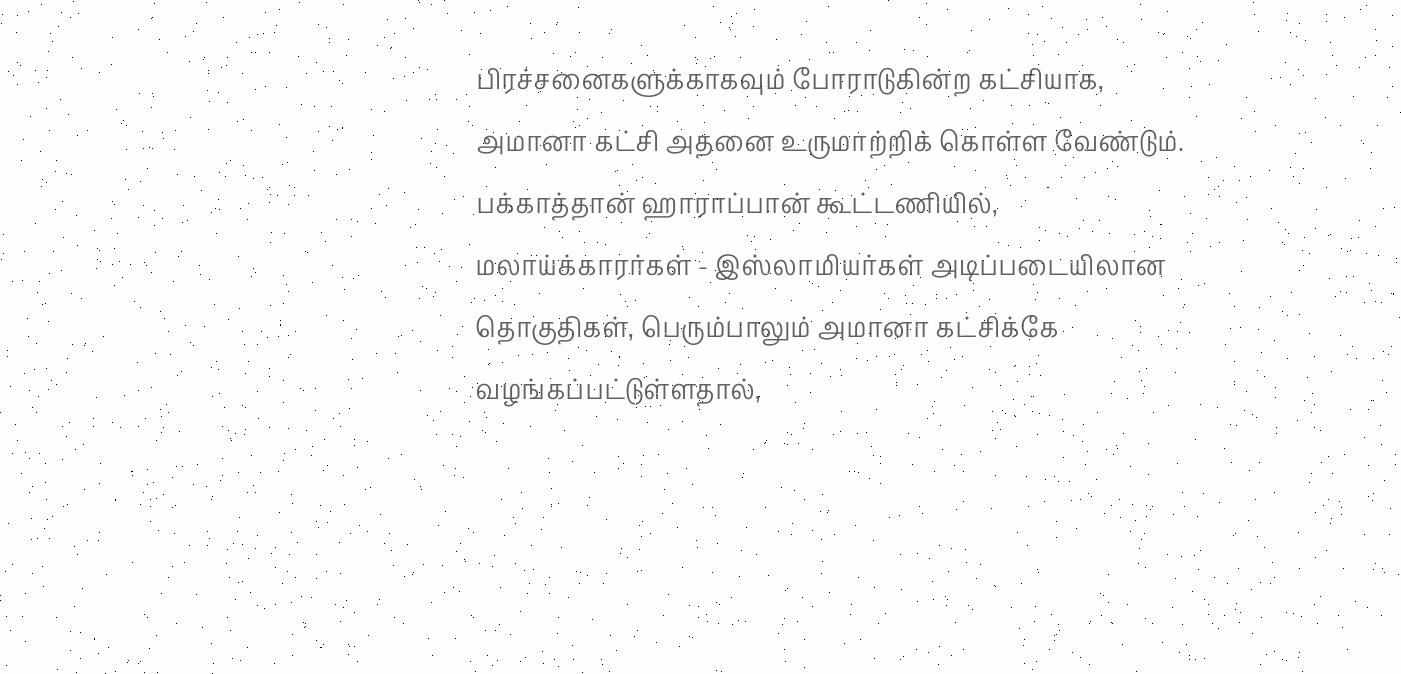பிரச்சனைகளுக்காகவும் போராடுகின்ற கட்சியாக, அமானா கட்சி அதனை உருமாற்றிக் கொள்ள வேண்டும்.
பக்காத்தான் ஹாராப்பான் கூட்டணியில், மலாய்க்காரர்கள் - இஸ்லாமியர்கள் அடிப்படையிலான தொகுதிகள், பெரும்பாலும் அமானா கட்சிக்கே வழங்கப்பட்டுள்ளதால்,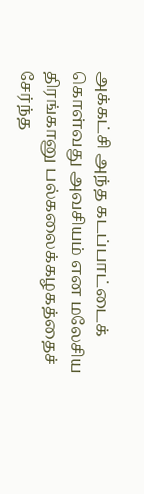அக்கட்சி அந்த கடப்பாட்டைக் கொள்வது அவசியம் என மலேசிய திரங்கானு பல்கலைக்கழகத்தைச் சேர்ந்த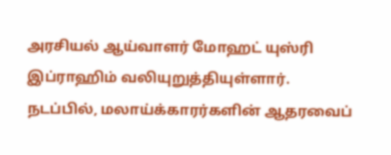அரசியல் ஆய்வாளர் மோஹட் யுஸ்ரி இப்ராஹிம் வலியுறுத்தியுள்ளார்.
நடப்பில், மலாய்க்காரர்களின் ஆதரவைப்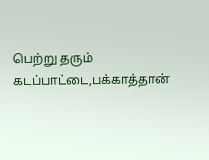பெற்று தரும் கடப்பாட்டை,பக்காத்தான்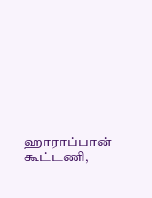ஹாராப்பான் கூட்டணி,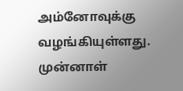அம்னோவுக்கு வழங்கியுள்ளது.
முன்னாள்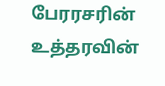பேரரசரின் உத்தரவின்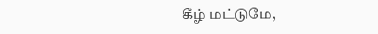கீழ் மட்டுமே,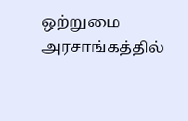ஒற்றுமை அரசாங்கத்தில்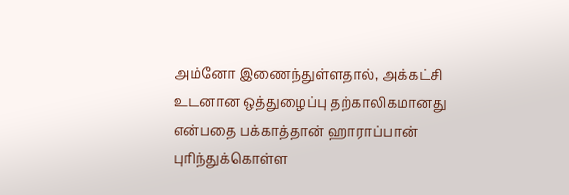அம்னோ இணைந்துள்ளதால், அக்கட்சி உடனான ஒத்துழைப்பு தற்காலிகமானது என்பதை பக்காத்தான் ஹாராப்பான் புரிந்துக்கொள்ள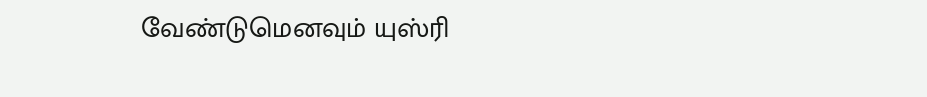வேண்டுமெனவும் யுஸ்ரி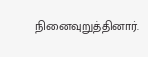நினைவுறுத்தினார்.